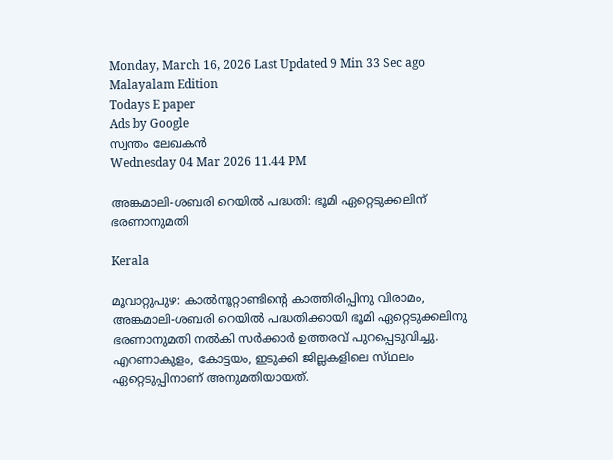Monday, March 16, 2026 Last Updated 9 Min 33 Sec ago Malayalam Edition
Todays E paper
Ads by Google
സ്വന്തം ലേഖകന്‍
Wednesday 04 Mar 2026 11.44 PM

അങ്കമാലി-ശബരി റെയില്‍ പദ്ധതി: ഭൂമി ഏറ്റെടുക്കലിന്‌ ഭരണാനുമതി

Kerala

മൂവാറ്റുപുഴ: കാല്‍നൂറ്റാണ്ടിന്റെ കാത്തിരിപ്പിനു വിരാമം, അങ്കമാലി-ശബരി റെയില്‍ പദ്ധതിക്കായി ഭൂമി ഏറ്റെടുക്കലിനു ഭരണാനുമതി നല്‍കി സര്‍ക്കാര്‍ ഉത്തരവ്‌ പുറപ്പെടുവിച്ചു. എറണാകുളം, കോട്ടയം, ഇടുക്കി ജില്ലകളിലെ സ്‌ഥലം ഏറ്റെടുപ്പിനാണ്‌ അനുമതിയായത്‌.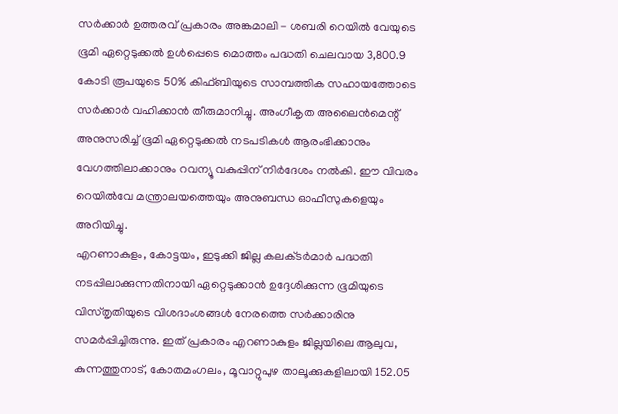സര്‍ക്കാര്‍ ഉത്തരവ്‌ പ്രകാരം അങ്കമാലി - ശബരി റെയില്‍ വേയുടെ ഭൂമി ഏറ്റെടുക്കല്‍ ഉള്‍പ്പെടെ മൊത്തം പദ്ധതി ചെലവായ 3,800.9 കോടി രൂപയുടെ 50% കിഫ്‌ബിയുടെ സാമ്പത്തിക സഹായത്തോടെ സര്‍ക്കാര്‍ വഹിക്കാന്‍ തീരുമാനിച്ചു. അംഗീകൃത അലൈന്‍മെന്റ്‌ അനുസരിച്ച്‌ ഭൂമി ഏറ്റെടുക്കല്‍ നടപടികള്‍ ആരംഭിക്കാനും വേഗത്തിലാക്കാനും റവന്യൂ വകുപ്പിന്‌ നിര്‍ദേശം നല്‍കി. ഈ വിവരം റെയില്‍വേ മന്ത്രാലയത്തെയും അനുബന്ധ ഓഫീസുകളെയും അറിയിച്ചു.
എറണാകുളം, കോട്ടയം, ഇടുക്കി ജില്ല കലക്‌ടര്‍മാര്‍ പദ്ധതി നടപ്പിലാക്കുന്നതിനായി ഏറ്റെടുക്കാന്‍ ഉദ്ദേശിക്കുന്ന ഭൂമിയുടെ വിസ്‌തൃതിയുടെ വിശദാംശങ്ങള്‍ നേരത്തെ സര്‍ക്കാരിനു സമര്‍പ്പിച്ചിരുന്നു. ഇത്‌ പ്രകാരം എറണാകുളം ജില്ലയിലെ ആലുവ, കുന്നത്തുനാട്‌, കോതമംഗലം, മൂവാറ്റുപുഴ താലൂക്കുകളിലായി 152.05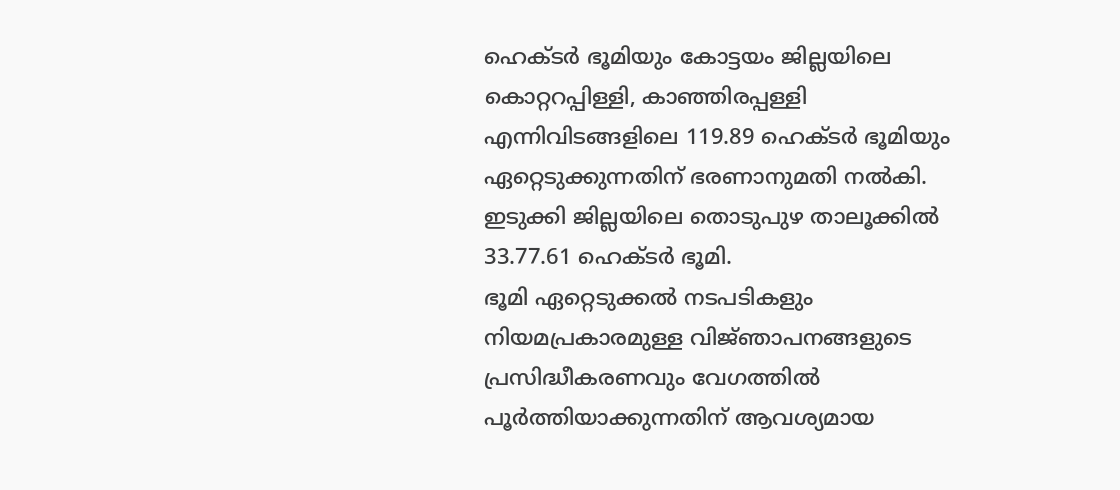ഹെക്‌ടര്‍ ഭൂമിയും കോട്ടയം ജില്ലയിലെ കൊറ്ററപ്പിള്ളി, കാഞ്ഞിരപ്പള്ളി എന്നിവിടങ്ങളിലെ 119.89 ഹെക്‌ടര്‍ ഭൂമിയും ഏറ്റെടുക്കുന്നതിന്‌ ഭരണാനുമതി നല്‍കി. ഇടുക്കി ജില്ലയിലെ തൊടുപുഴ താലൂക്കില്‍ 33.77.61 ഹെക്‌ടര്‍ ഭൂമി.
ഭൂമി ഏറ്റെടുക്കല്‍ നടപടികളും നിയമപ്രകാരമുള്ള വിജ്‌ഞാപനങ്ങളുടെ പ്രസിദ്ധീകരണവും വേഗത്തില്‍ പൂര്‍ത്തിയാക്കുന്നതിന്‌ ആവശ്യമായ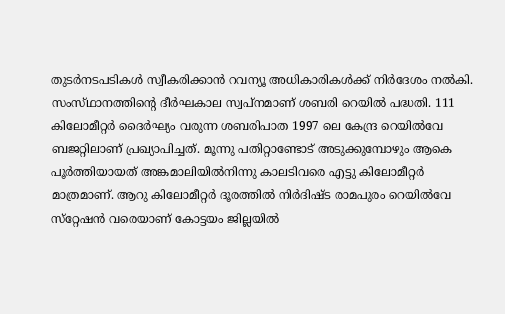തുടര്‍നടപടികള്‍ സ്വീകരിക്കാന്‍ റവന്യൂ അധികാരികള്‍ക്ക്‌ നിര്‍ദേശം നല്‍കി.
സംസ്‌ഥാനത്തിന്റെ ദീര്‍ഘകാല സ്വപ്‌നമാണ്‌ ശബരി റെയില്‍ പദ്ധതി. 111 കിലോമീറ്റര്‍ ദൈര്‍ഘ്യം വരുന്ന ശബരിപാത 1997 ലെ കേന്ദ്ര റെയില്‍വേ ബജറ്റിലാണ്‌ പ്രഖ്യാപിച്ചത്‌. മൂന്നു പതിറ്റാണ്ടോട്‌ അടുക്കുമ്പോഴും ആകെ പൂര്‍ത്തിയായത്‌ അങ്കമാലിയില്‍നിന്നു കാലടിവരെ എട്ടു കിലോമീറ്റര്‍ മാത്രമാണ്‌. ആറു കിലോമീറ്റര്‍ ദൂരത്തില്‍ നിര്‍ദിഷ്‌ട രാമപുരം റെയില്‍വേ സ്‌റ്റേഷന്‍ വരെയാണ്‌ കോട്ടയം ജില്ലയില്‍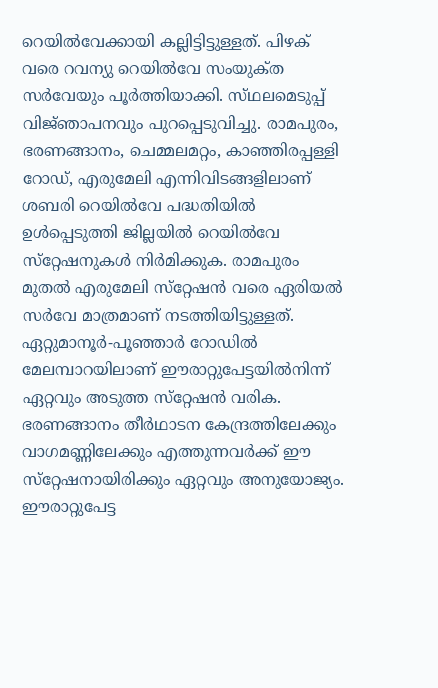റെയില്‍വേക്കായി കല്ലിട്ടിട്ടുള്ളത്‌. പിഴക്‌ വരെ റവന്യു റെയില്‍വേ സംയുക്‌ത സര്‍വേയും പൂര്‍ത്തിയാക്കി. സ്‌ഥലമെടുപ്പ്‌ വിജ്‌ഞാപനവും പുറപ്പെടുവിച്ചു. രാമപുരം, ഭരണങ്ങാനം, ചെമ്മലമറ്റം, കാഞ്ഞിരപ്പള്ളി റോഡ്‌, എരുമേലി എന്നിവിടങ്ങളിലാണ്‌ ശബരി റെയില്‍വേ പദ്ധതിയില്‍ ഉള്‍പ്പെടുത്തി ജില്ലയില്‍ റെയില്‍വേ സ്‌റ്റേഷനുകള്‍ നിര്‍മിക്കുക. രാമപുരം മുതല്‍ എരുമേലി സ്‌റ്റേഷന്‍ വരെ ഏരിയല്‍ സര്‍വേ മാത്രമാണ്‌ നടത്തിയിട്ടുള്ളത്‌. ഏറ്റുമാനൂര്‍-പൂഞ്ഞാര്‍ റോഡില്‍ മേലമ്പാറയിലാണ്‌ ഈരാറ്റുപേട്ടയില്‍നിന്ന്‌ ഏറ്റവും അടുത്ത സ്‌റ്റേഷന്‍ വരിക. ഭരണങ്ങാനം തീര്‍ഥാടന കേന്ദ്രത്തിലേക്കും വാഗമണ്ണിലേക്കും എത്തുന്നവര്‍ക്ക്‌ ഈ സ്‌റ്റേഷനായിരിക്കും ഏറ്റവും അനുയോജ്യം.
ഈരാറ്റുപേട്ട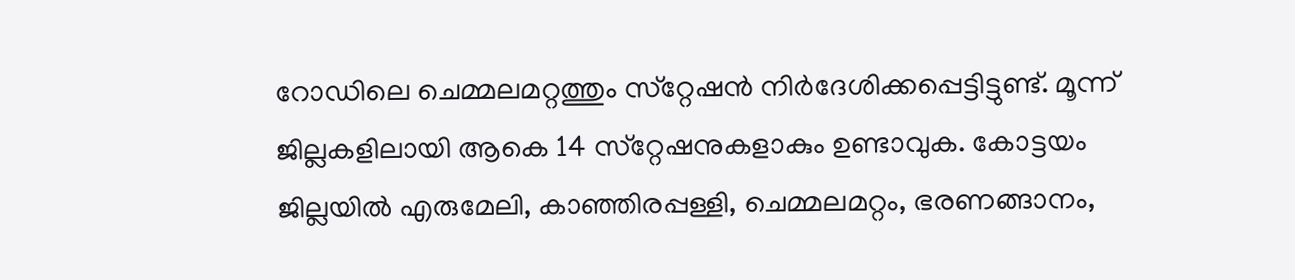റോഡിലെ ചെമ്മലമറ്റത്തും സ്‌റ്റേഷന്‍ നിര്‍ദേശിക്കപ്പെട്ടിട്ടുണ്ട്‌. മൂന്ന്‌ ജില്ലകളിലായി ആകെ 14 സ്‌റ്റേഷനുകളാകും ഉണ്ടാവുക. കോട്ടയം ജില്ലയില്‍ എരുമേലി, കാഞ്ഞിരപ്പള്ളി, ചെമ്മലമറ്റം, ഭരണങ്ങാനം,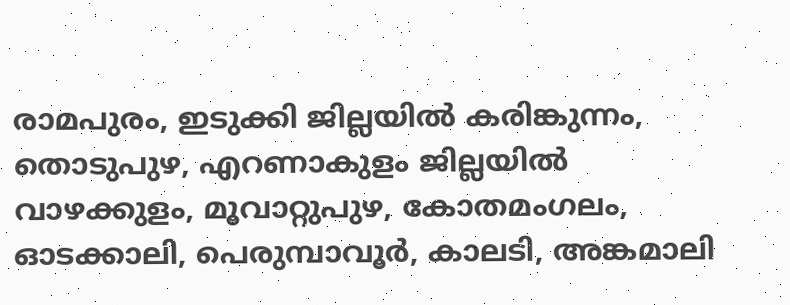രാമപുരം, ഇടുക്കി ജില്ലയില്‍ കരിങ്കുന്നം, തൊടുപുഴ, എറണാകുളം ജില്ലയില്‍ വാഴക്കുളം, മൂവാറ്റുപുഴ, കോതമംഗലം, ഓടക്കാലി, പെരുമ്പാവൂര്‍, കാലടി, അങ്കമാലി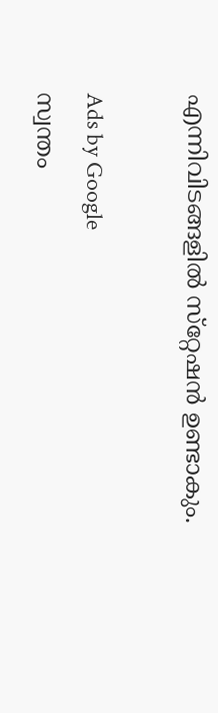എന്നിവിടങ്ങളില്‍ സ്‌റ്റേഷന്‍ ഉണ്ടാകും.

Ads by Google
സ്വന്തം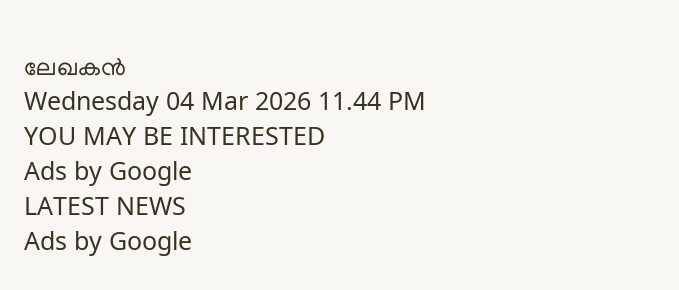ലേഖകന്‍
Wednesday 04 Mar 2026 11.44 PM
YOU MAY BE INTERESTED
Ads by Google
LATEST NEWS
Ads by Google